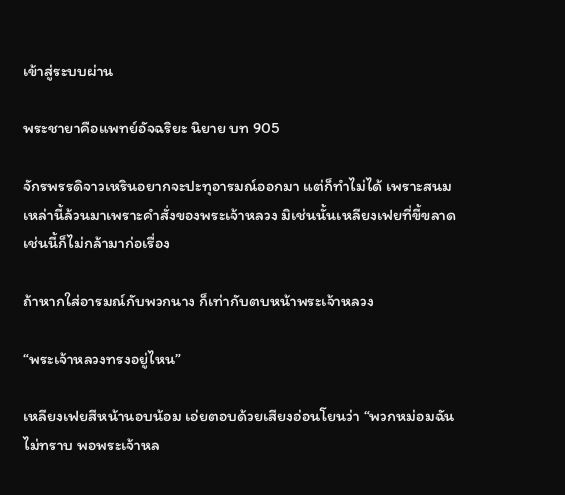เข้าสู่ระบบผ่าน

พระชายาคือแพทย์อัจฉริยะ นิยาย บท 905

จักรพรรดิจาวเหรินอยากจะปะทุอารมณ์ออกมา แต่ก็ทำไม่ได้ เพราะสนมเหล่านี้ล้วนมาเพราะคำสั่งของพระเจ้าหลวง มิเช่นนั้นเหลียงเฟยที่ขี้ขลาดเช่นนี้ก็ไม่กล้ามาก่อเรื่อง

ถ้าหากใส่อารมณ์กับพวกนาง ก็เท่ากับตบหน้าพระเจ้าหลวง

“พระเจ้าหลวงทรงอยู่ไหน”

เหลียงเฟยสีหน้านอบน้อม เอ่ยตอบด้วยเสียงอ่อนโยนว่า “พวกหม่อมฉันไม่ทราบ พอพระเจ้าหล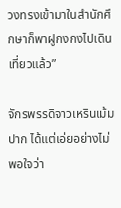วงทรงเข้ามาในสำนักศึกษาก็พาฝูกงกงไปเดินเที่ยวแล้ว”

จักรพรรดิจาวเหรินเม้มปาก ได้แต่เอ่ยอย่างไม่พอใจว่า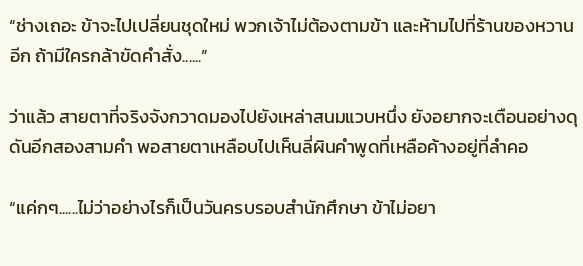“ช่างเถอะ ข้าจะไปเปลี่ยนชุดใหม่ พวกเจ้าไม่ต้องตามข้า และห้ามไปที่ร้านของหวานอีก ถ้ามีใครกล้าขัดคำสั่ง......”

ว่าแล้ว สายตาที่จริงจังกวาดมองไปยังเหล่าสนมแวบหนึ่ง ยังอยากจะเตือนอย่างดุดันอีกสองสามคำ พอสายตาเหลือบไปเห็นลี่ผินคำพูดที่เหลือค้างอยู่ที่ลำคอ

“แค่กๆ......ไม่ว่าอย่างไรก็เป็นวันครบรอบสำนักศึกษา ข้าไม่อยา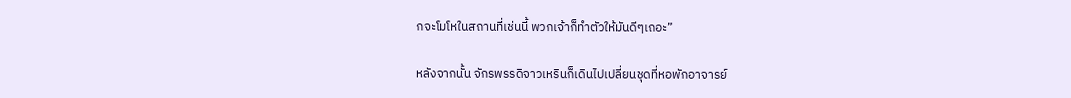กจะโมโหในสถานที่เช่นนี้ พวกเจ้าก็ทำตัวให้มันดีๆเถอะ”

หลังจากนั้น จักรพรรดิจาวเหรินก็เดินไปเปลี่ยนชุดที่หอพักอาจารย์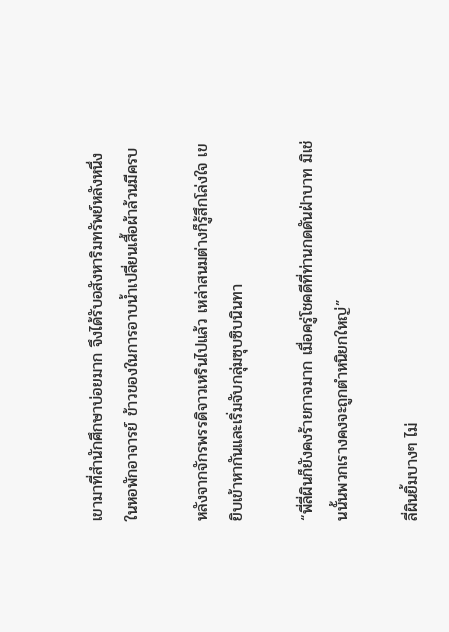เขามาที่สำนักศึกษาบ่อยมาก จึงได้รับอสังหาริมทรัพย์หลังหนึ่งในหอพักอาจารย์ ข้าวของในการอาบน้ำเปลี่ยนเสื้อผ้าล้วนมีครบ

หลังจากจักรพรรดิจาวเหรินไปแล้ว เหล่าสนมต่างก็รู้สึกโล่งใจ เขยิบเข้าหากันและเริ่มจับกลุ่มซุบซิบนินทา

“พี่ลี่ผินก็ยังคงร้ายกาจมาก เมื่อครู่โชคดีที่ท่านกดดันฝ่าบาท มิเช่นนั้นพวกเรางคงจะถูกตำหนิยกใหญ่”

ลี่ผินยิ้มบางๆ ไม่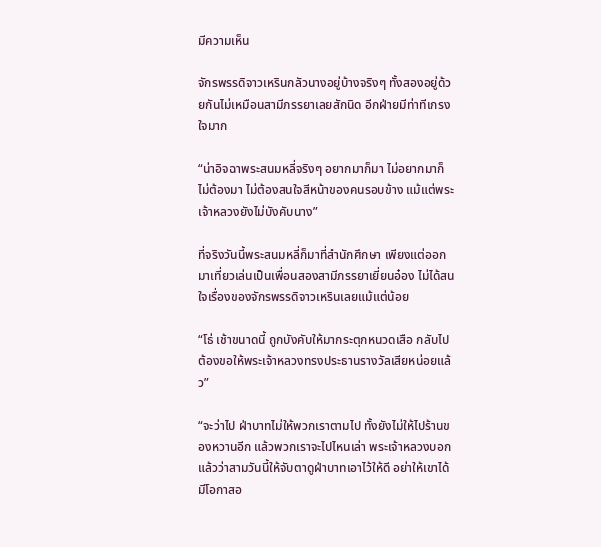มีความเห็น

จักรพรรดิจาวเหรินกลัวนางอยู่บ้างจริงๆ ทั้งสองอยู่ด้วยกันไม่เหมือนสามีภรรยาเลยสักนิด อีกฝ่ายมีท่าทีเกรงใจมาก

“น่าอิจฉาพระสนมหลี่จริงๆ อยากมาก็มา ไม่อยากมาก็ไม่ต้องมา ไม่ต้องสนใจสีหน้าของคนรอบข้าง แม้แต่พระเจ้าหลวงยังไม่บังคับนาง”

ที่จริงวันนี้พระสนมหลี่ก็มาที่สำนักศึกษา เพียงแต่ออกมาเที่ยวเล่นเป็นเพื่อนสองสามีภรรยาเยี่ยนอ๋อง ไม่ได้สนใจเรื่องของจักรพรรดิจาวเหรินเลยแม้แต่น้อย

“โธ่ เช้าขนาดนี้ ถูกบังคับให้มากระตุกหนวดเสือ กลับไปต้องขอให้พระเจ้าหลวงทรงประธานรางวัลเสียหน่อยแล้ว”

“จะว่าไป ฝ่าบาทไม่ให้พวกเราตามไป ทั้งยังไม่ให้ไปร้านของหวานอีก แล้วพวกเราจะไปไหนเล่า พระเจ้าหลวงบอกแล้วว่าสามวันนี้ให้จับตาดูฝ่าบาทเอาไว้ให้ดี อย่าให้เขาได้มีโอกาสอ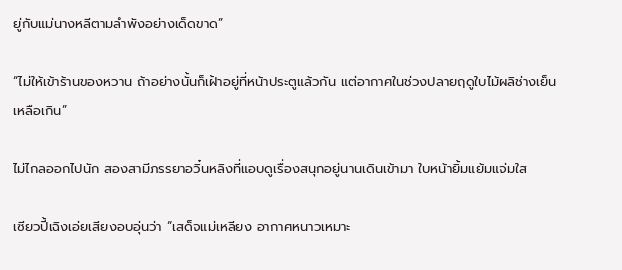ยู่กับแม่นางหลีตามลำพังอย่างเด็ดขาด”

“ไม่ให้เข้าร้านของหวาน ถ้าอย่างนั้นก็เฝ้าอยู่ที่หน้าประตูแล้วกัน แต่อากาศในช่วงปลายฤดูใบไม้ผลิช่างเย็นเหลือเกิน”

ไม่ไกลออกไปนัก สองสามีภรรยาอวิ๋นหลิงที่แอบดูเรื่องสนุกอยู่นานเดินเข้ามา ใบหน้ายิ้มแย้มแจ่มใส

เซียวปี้เฉิงเอ่ยเสียงอบอุ่นว่า “เสด็จแม่เหลียง อากาศหนาวเหมาะ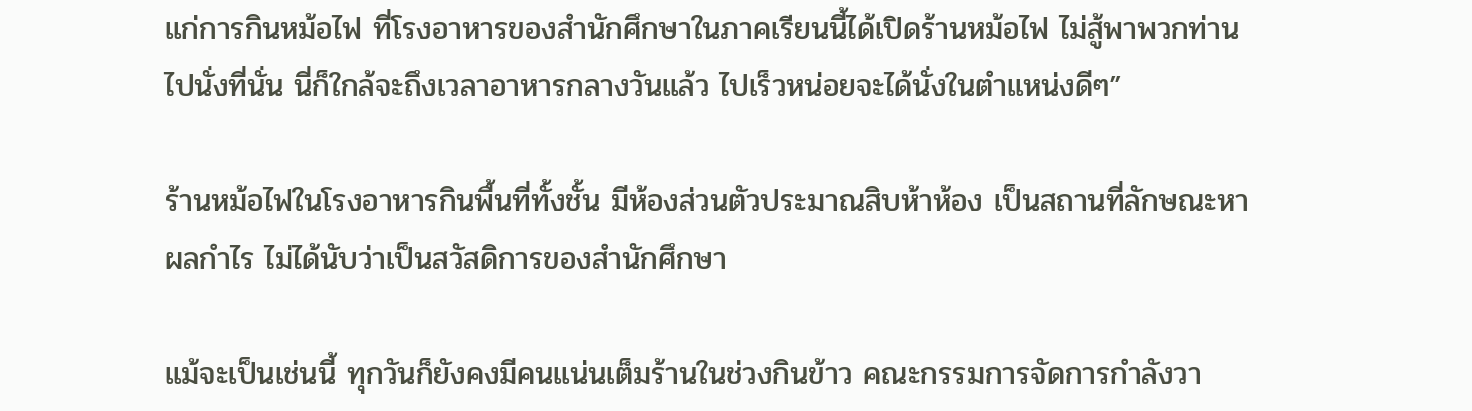แก่การกินหม้อไฟ ที่โรงอาหารของสำนักศึกษาในภาคเรียนนี้ได้เปิดร้านหม้อไฟ ไม่สู้พาพวกท่านไปนั่งที่นั่น นี่ก็ใกล้จะถึงเวลาอาหารกลางวันแล้ว ไปเร็วหน่อยจะได้นั่งในตำแหน่งดีๆ”

ร้านหม้อไฟในโรงอาหารกินพื้นที่ทั้งชั้น มีห้องส่วนตัวประมาณสิบห้าห้อง เป็นสถานที่ลักษณะหาผลกำไร ไม่ได้นับว่าเป็นสวัสดิการของสำนักศึกษา

แม้จะเป็นเช่นนี้ ทุกวันก็ยังคงมีคนแน่นเต็มร้านในช่วงกินข้าว คณะกรรมการจัดการกำลังวา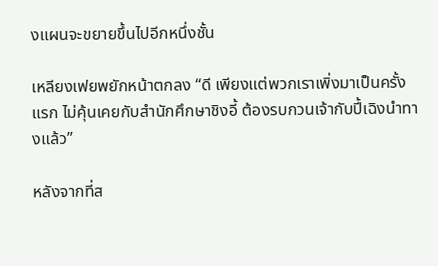งแผนจะขยายขึ้นไปอีกหนึ่งชั้น

เหลียงเฟยพยักหน้าตกลง “ดี เพียงแต่พวกเราเพิ่งมาเป็นครั้งแรก ไม่คุ้นเคยกับสำนักศึกษาชิงอี้ ต้องรบกวนเจ้ากับปี้เฉิงนำทางแล้ว”

หลังจากที่ส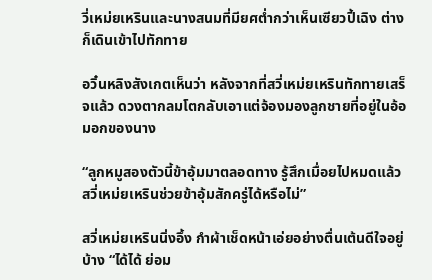วี่เหม่ยเหรินและนางสนมที่มียศต่ำกว่าเห็นเซียวปี้เฉิง ต่างก็เดินเข้าไปทักทาย

อวิ๋นหลิงสังเกตเห็นว่า หลังจากที่สวี่เหม่ยเหรินทักทายเสร็จแล้ว ดวงตากลมโตกลับเอาแต่จ้องมองลูกชายที่อยู่ในอ้อมอกของนาง

“ลูกหมูสองตัวนี้ข้าอุ้มมาตลอดทาง รู้สึกเมื่อยไปหมดแล้ว สวี่เหม่ยเหรินช่วยข้าอุ้มสักครู่ได้หรือไม่”

สวี่เหม่ยเหรินนิ่งอึ้ง กำผ้าเช็ดหน้าเอ่ยอย่างตื่นเต้นดีใจอยู่บ้าง “ได้ได้ ย่อม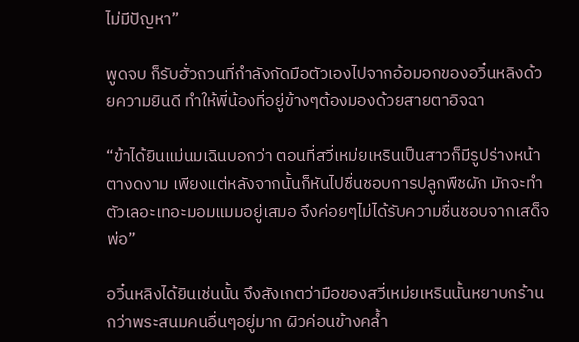ไม่มีปัญหา”

พูดจบ ก็รับฮั่วถวนที่กำลังกัดมือตัวเองไปจากอ้อมอกของอวิ๋นหลิงด้วยความยินดี ทำให้พี่น้องที่อยู่ข้างๆต้องมองด้วยสายตาอิจฉา

“ข้าได้ยินแม่นมเฉินบอกว่า ตอนที่สวี่เหม่ยเหรินเป็นสาวก็มีรูปร่างหน้าตางดงาม เพียงแต่หลังจากนั้นก็หันไปชื่นชอบการปลูกพืชผัก มักจะทำตัวเลอะเทอะมอมแมมอยู่เสมอ จึงค่อยๆไม่ได้รับความชื่นชอบจากเสด็จพ่อ”

อวิ๋นหลิงได้ยินเช่นนั้น จึงสังเกตว่ามือของสวี่เหม่ยเหรินนั้นหยาบกร้านกว่าพระสนมคนอื่นๆอยู่มาก ผิวค่อนข้างคล้ำ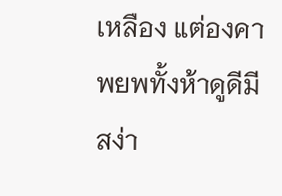เหลือง แต่องคาพยพทั้งห้าดูดีมีสง่า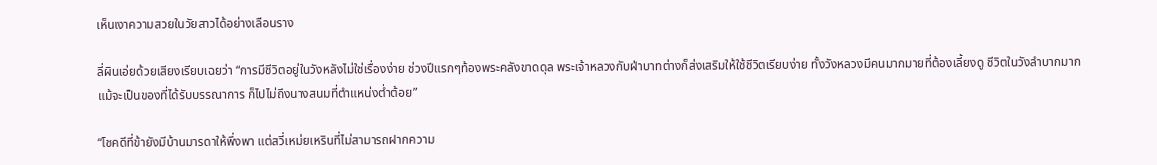เห็นเงาความสวยในวัยสาวได้อย่างเลือนราง

ลี่ผินเอ่ยด้วยเสียงเรียบเฉยว่า “การมีชีวิตอยู่ในวังหลังไม่ใช่เรื่องง่าย ช่วงปีแรกๆท้องพระคลังขาดดุล พระเจ้าหลวงกับฝ่าบาทต่างก็ส่งเสริมให้ใช้ชีวิตเรียบง่าย ทั้งวังหลวงมีคนมากมายที่ต้องเลี้ยงดู ชีวิตในวังลำบากมาก แม้จะเป็นของที่ได้รับบรรณาการ ก็ไปไม่ถึงนางสนมที่ตำแหน่งต่ำต้อย”

“โชคดีที่ข้ายังมีบ้านมารดาให้พึ่งพา แต่สวี่เหม่ยเหรินที่ไม่สามารถฝากความ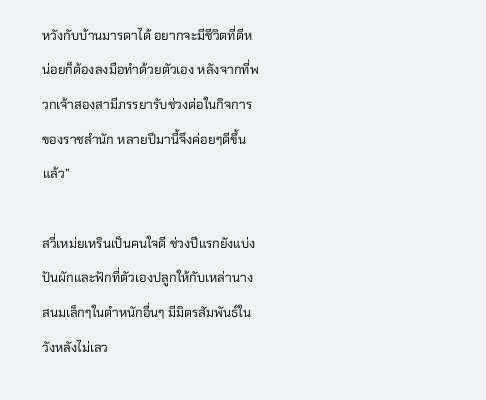หวังกับบ้านมารดาได้ อยากจะมีชีวิตที่ดีหน่อยก็ต้องลงมือทำด้วยตัวเอง หลังจากที่พวกเจ้าสองสามีภรรยารับช่วงต่อในกิจการของราชสำนัก หลายปีมานี้จึงค่อยๆดีขึ้นแล้ว”

สวี่เหม่ยเหรินเป็นคนใจดี ช่วงปีแรกยังแบ่งปันผักและฟักที่ตัวเองปลูกให้กับเหล่านางสนมเล็กๆในตำหนักอื่นๆ มีมิตรสัมพันธ์ในวังหลังไม่เลว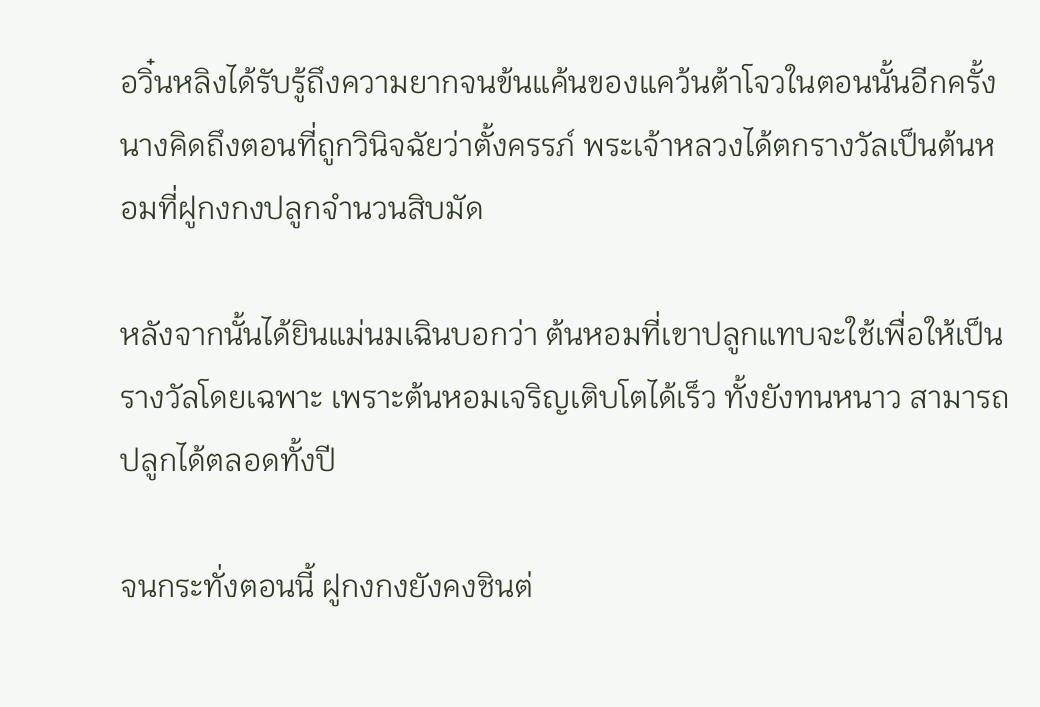อวิ๋นหลิงได้รับรู้ถึงความยากจนข้นแค้นของแคว้นต้าโจวในตอนนั้นอีกครั้ง นางคิดถึงตอนที่ถูกวินิจฉัยว่าตั้งครรภ์ พระเจ้าหลวงได้ตกรางวัลเป็นต้นหอมที่ฝูกงกงปลูกจำนวนสิบมัด

หลังจากนั้นได้ยินแม่นมเฉินบอกว่า ต้นหอมที่เขาปลูกแทบจะใช้เพื่อให้เป็นรางวัลโดยเฉพาะ เพราะต้นหอมเจริญเติบโตได้เร็ว ทั้งยังทนหนาว สามารถปลูกได้ตลอดทั้งปี

จนกระทั่งตอนนี้ ฝูกงกงยังคงชินต่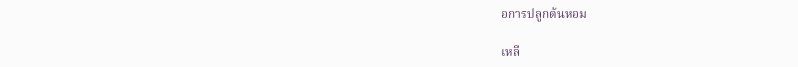อการปลูกต้นหอม

เหลี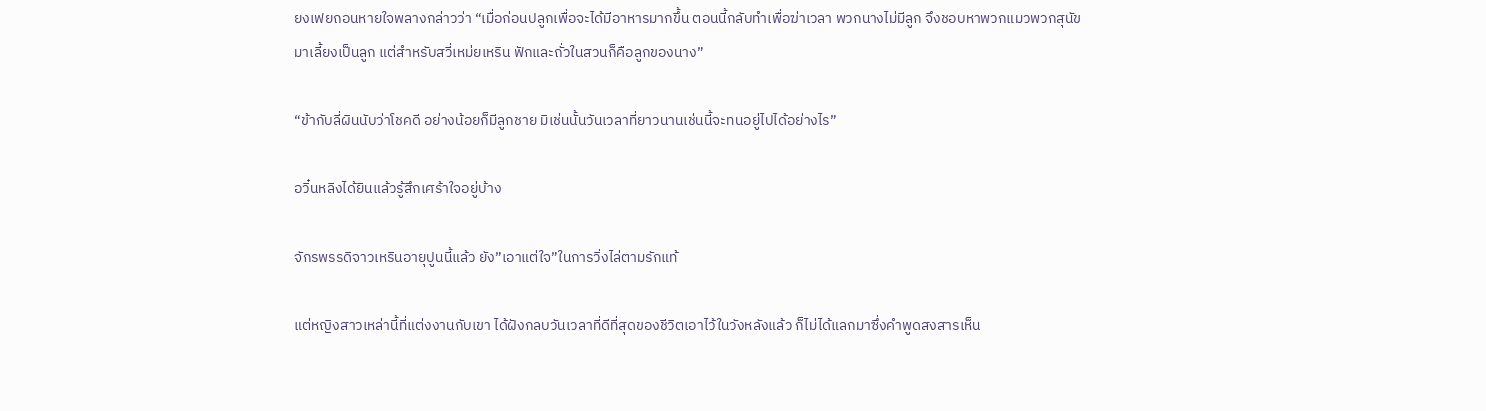ยงเฟยถอนหายใจพลางกล่าวว่า “เมื่อก่อนปลูกเพื่อจะได้มีอาหารมากขึ้น ตอนนี้กลับทำเพื่อฆ่าเวลา พวกนางไม่มีลูก จึงชอบหาพวกแมวพวกสุนัขมาเลี้ยงเป็นลูก แต่สำหรับสวี่เหม่ยเหริน ฟักและถั่วในสวนก็คือลูกของนาง”

“ข้ากับลี่ผินนับว่าโชคดี อย่างน้อยก็มีลูกชาย มิเช่นนั้นวันเวลาที่ยาวนานเช่นนี้จะทนอยู่ไปได้อย่างไร”

อวิ๋นหลิงได้ยินแล้วรู้สึกเศร้าใจอยู่บ้าง

จักรพรรดิจาวเหรินอายุปูนนี้แล้ว ยัง”เอาแต่ใจ”ในการวิ่งไล่ตามรักแท้

แต่หญิงสาวเหล่านี้ที่แต่งงานกับเขา ได้ฝังกลบวันเวลาที่ดีที่สุดของชีวิตเอาไว้ในวังหลังแล้ว ก็ไม่ได้แลกมาซึ่งคำพูดสงสารเห็น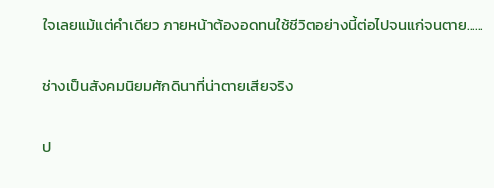ใจเลยแม้แต่คำเดียว ภายหน้าต้องอดทนใช้ชีวิตอย่างนี้ต่อไปจนแก่จนตาย......

ช่างเป็นสังคมนิยมศักดินาที่น่าตายเสียจริง

ป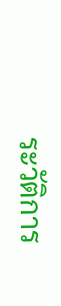ระวัติการ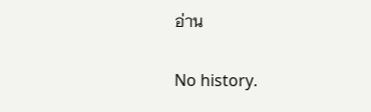อ่าน

No history.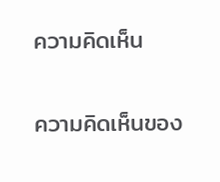ความคิดเห็น

ความคิดเห็นของ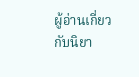ผู้อ่านเกี่ยวกับนิยา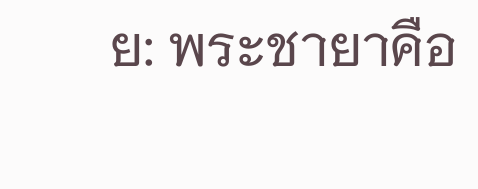ย: พระชายาคือ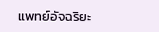แพทย์อัจฉริยะ